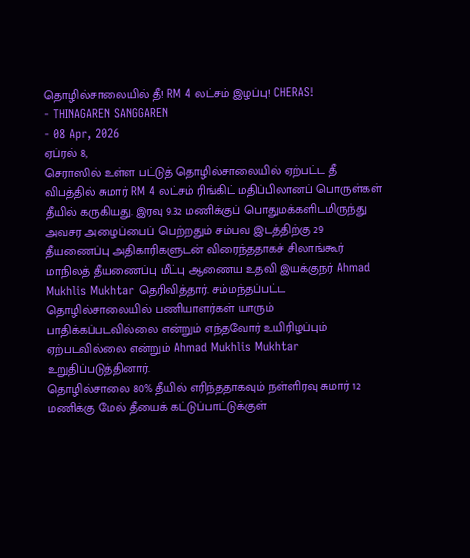தொழில்சாலையில் தீ! RM 4 லட்சம் இழப்பு! CHERAS!
- THINAGAREN SANGGAREN
- 08 Apr, 2026
ஏப்ரல் 8,
செராஸில் உள்ள பட்டுத் தொழில்சாலையில் ஏற்பட்ட தீ விபத்தில் சுமார் RM 4 லட்சம் ரிங்கிட் மதிப்பிலானப் பொருள்கள் தீயில் கருகியது. இரவு 9.32 மணிக்குப் பொதுமக்களிடமிருந்து அவசர அழைப்பைப் பெற்றதும் சம்பவ இடத்திற்கு 29 தீயணைப்பு அதிகாரிகளுடன் விரைந்ததாகச் சிலாங்கூர் மாநிலத் தீயணைப்பு மீட்பு ஆணைய உதவி இயக்குநர் Ahmad Mukhlis Mukhtar தெரிவித்தார். சம்மந்தப்பட்ட தொழில்சாலையில் பணியாளர்கள் யாரும் பாதிக்கப்படவில்லை என்றும் எந்தவோர் உயிரிழப்பும் ஏற்படவில்லை என்றும் Ahmad Mukhlis Mukhtar உறுதிப்படுத்தினார்.
தொழில்சாலை 80% தீயில் எரிந்ததாகவும் நள்ளிரவு சுமார் 12 மணிக்கு மேல் தீயைக் கட்டுப்பாட்டுக்குள்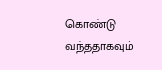கொண்டு வந்ததாகவும்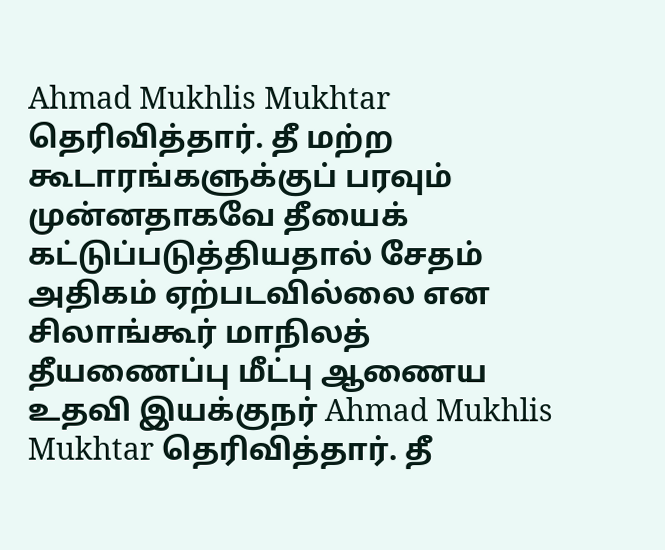Ahmad Mukhlis Mukhtar தெரிவித்தார். தீ மற்ற கூடாரங்களுக்குப் பரவும் முன்னதாகவே தீயைக் கட்டுப்படுத்தியதால் சேதம் அதிகம் ஏற்படவில்லை என சிலாங்கூர் மாநிலத் தீயணைப்பு மீட்பு ஆணைய உதவி இயக்குநர் Ahmad Mukhlis Mukhtar தெரிவித்தார். தீ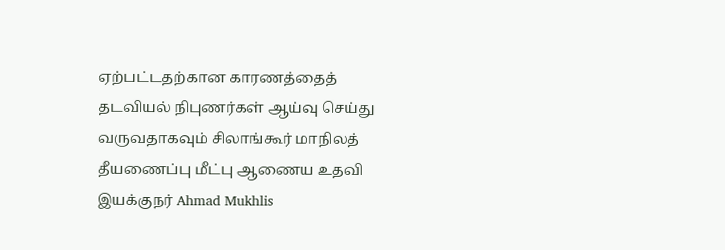ஏற்பட்டதற்கான காரணத்தைத் தடவியல் நிபுணர்கள் ஆய்வு செய்து வருவதாகவும் சிலாங்கூர் மாநிலத் தீயணைப்பு மீட்பு ஆணைய உதவி இயக்குநர் Ahmad Mukhlis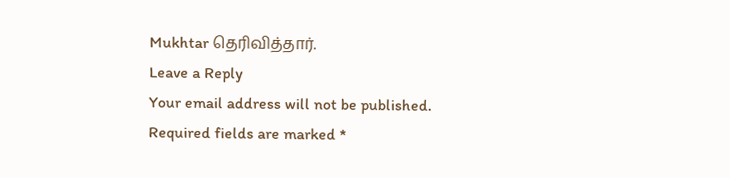Mukhtar தெரிவித்தார்.
Leave a Reply
Your email address will not be published. Required fields are marked *